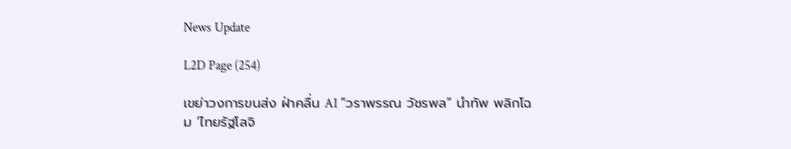News Update

L2D Page (254)

เขย่าวงการขนส่ง ฝ่าคลื่น AI “วราพรรณ วัชรพล” นำทัพ พลิกโฉม ‘ไทยรัฐโลจิ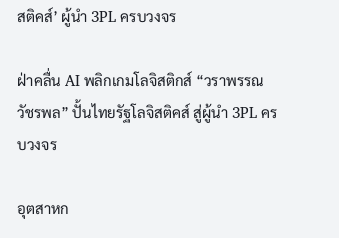สติคส์’ ผู้นำ 3PL ครบวงจร

ฝ่าคลื่น AI พลิกเกมโลจิสติกส์ “วราพรรณ วัชรพล” ปั้นไทยรัฐโลจิสติคส์ สู่ผู้นำ 3PL ครบวงจร

อุตสาหก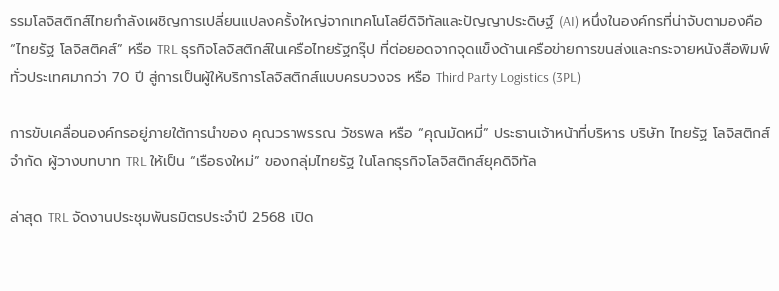รรมโลจิสติกส์ไทยกำลังเผชิญการเปลี่ยนแปลงครั้งใหญ่จากเทคโนโลยีดิจิทัลและปัญญาประดิษฐ์ (AI) หนึ่งในองค์กรที่น่าจับตามองคือ “ไทยรัฐ โลจิสติคส์” หรือ TRL ธุรกิจโลจิสติกส์ในเครือไทยรัฐกรุ๊ป ที่ต่อยอดจากจุดแข็งด้านเครือข่ายการขนส่งและกระจายหนังสือพิมพ์ทั่วประเทศมากว่า 70 ปี สู่การเป็นผู้ให้บริการโลจิสติกส์แบบครบวงจร หรือ Third Party Logistics (3PL)

การขับเคลื่อนองค์กรอยู่ภายใต้การนำของ คุณวราพรรณ วัชรพล หรือ “คุณมัดหมี่” ประธานเจ้าหน้าที่บริหาร บริษัท ไทยรัฐ โลจิสติกส์ จำกัด ผู้วางบทบาท TRL ให้เป็น “เรือธงใหม่” ของกลุ่มไทยรัฐ ในโลกธุรกิจโลจิสติกส์ยุคดิจิทัล

ล่าสุด TRL จัดงานประชุมพันธมิตรประจำปี 2568 เปิด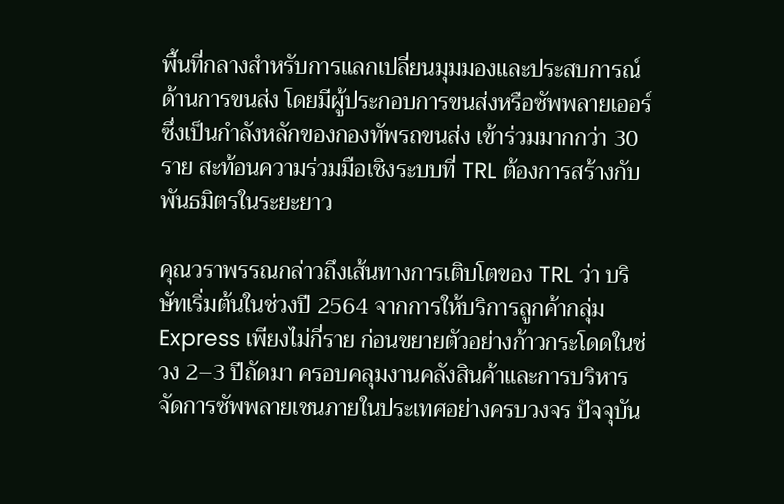พื้นที่กลางสำหรับการแลกเปลี่ยนมุมมองและประสบการณ์ด้านการขนส่ง โดยมีผู้ประกอบการขนส่งหรือซัพพลายเออร์ ซึ่งเป็นกำลังหลักของกองทัพรถขนส่ง เข้าร่วมมากกว่า 30 ราย สะท้อนความร่วมมือเชิงระบบที่ TRL ต้องการสร้างกับพันธมิตรในระยะยาว

คุณวราพรรณกล่าวถึงเส้นทางการเติบโตของ TRL ว่า บริษัทเริ่มต้นในช่วงปี 2564 จากการให้บริการลูกค้ากลุ่ม Express เพียงไม่กี่ราย ก่อนขยายตัวอย่างก้าวกระโดดในช่วง 2–3 ปีถัดมา ครอบคลุมงานคลังสินค้าและการบริหารจัดการซัพพลายเชนภายในประเทศอย่างครบวงจร ปัจจุบัน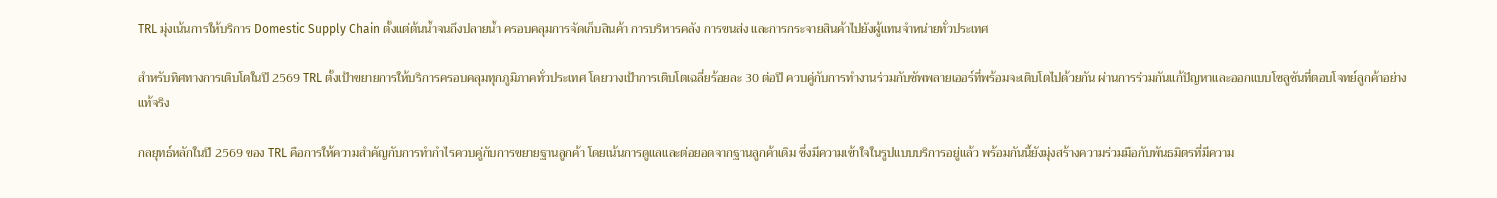TRL มุ่งเน้นการให้บริการ Domestic Supply Chain ตั้งแต่ต้นน้ำจนถึงปลายน้ำ ครอบคลุมการจัดเก็บสินค้า การบริหารคลัง การขนส่ง และการกระจายสินค้าไปยังผู้แทนจำหน่ายทั่วประเทศ

สำหรับทิศทางการเติบโตในปี 2569 TRL ตั้งเป้าขยายการให้บริการครอบคลุมทุกภูมิภาคทั่วประเทศ โดยวางเป้าการเติบโตเฉลี่ยร้อยละ 30 ต่อปี ควบคู่กับการทำงานร่วมกับซัพพลายเออร์ที่พร้อมจะเติบโตไปด้วยกัน ผ่านการร่วมกันแก้ปัญหาและออกแบบโซลูชันที่ตอบโจทย์ลูกค้าอย่างแท้จริง

กลยุทธ์หลักในปี 2569 ของ TRL คือการให้ความสำคัญกับการทำกำไรควบคู่กับการขยายฐานลูกค้า โดยเน้นการดูแลและต่อยอดจากฐานลูกค้าเดิม ซึ่งมีความเข้าใจในรูปแบบบริการอยู่แล้ว พร้อมกันนี้ยังมุ่งสร้างความร่วมมือกับพันธมิตรที่มีความ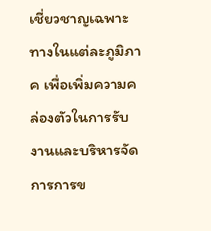เชี่ยวชาญเฉพาะทางในแต่ละภูมิภาค เพื่อเพิ่มความคล่องตัวในการรับงานและบริหารจัดการการข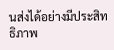นส่งได้อย่างมีประสิทธิภาพ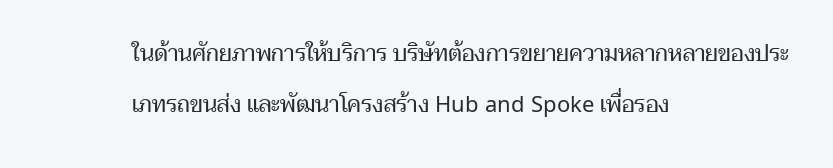ในด้านศักยภาพการให้บริการ บริษัทต้องการขยายความหลากหลายของประเภทรถขนส่ง และพัฒนาโครงสร้าง Hub and Spoke เพื่อรอง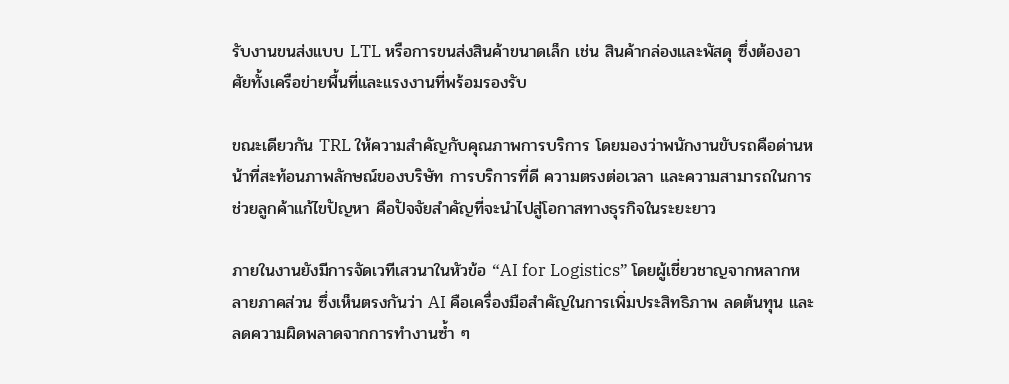รับงานขนส่งแบบ LTL หรือการขนส่งสินค้าขนาดเล็ก เช่น สินค้ากล่องและพัสดุ ซึ่งต้องอาศัยทั้งเครือข่ายพื้นที่และแรงงานที่พร้อมรองรับ

ขณะเดียวกัน TRL ให้ความสำคัญกับคุณภาพการบริการ โดยมองว่าพนักงานขับรถคือด่านหน้าที่สะท้อนภาพลักษณ์ของบริษัท การบริการที่ดี ความตรงต่อเวลา และความสามารถในการช่วยลูกค้าแก้ไขปัญหา คือปัจจัยสำคัญที่จะนำไปสู่โอกาสทางธุรกิจในระยะยาว

ภายในงานยังมีการจัดเวทีเสวนาในหัวข้อ “AI for Logistics” โดยผู้เชี่ยวชาญจากหลากหลายภาคส่วน ซึ่งเห็นตรงกันว่า AI คือเครื่องมือสำคัญในการเพิ่มประสิทธิภาพ ลดต้นทุน และลดความผิดพลาดจากการทำงานซ้ำ ๆ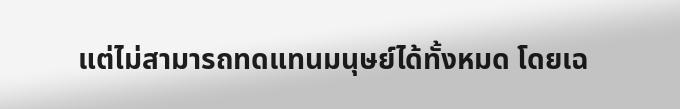แต่ไม่สามารถทดแทนมนุษย์ได้ทั้งหมด โดยเฉ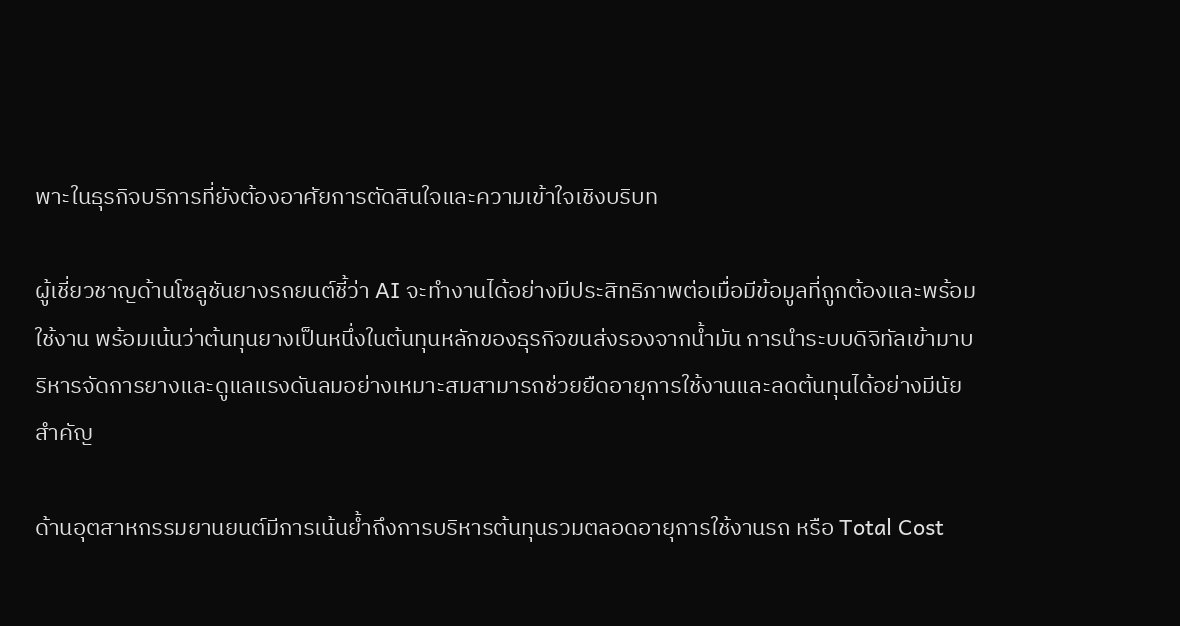พาะในธุรกิจบริการที่ยังต้องอาศัยการตัดสินใจและความเข้าใจเชิงบริบท

ผู้เชี่ยวชาญด้านโซลูชันยางรถยนต์ชี้ว่า AI จะทำงานได้อย่างมีประสิทธิภาพต่อเมื่อมีข้อมูลที่ถูกต้องและพร้อมใช้งาน พร้อมเน้นว่าต้นทุนยางเป็นหนึ่งในต้นทุนหลักของธุรกิจขนส่งรองจากน้ำมัน การนำระบบดิจิทัลเข้ามาบริหารจัดการยางและดูแลแรงดันลมอย่างเหมาะสมสามารถช่วยยืดอายุการใช้งานและลดต้นทุนได้อย่างมีนัยสำคัญ

ด้านอุตสาหกรรมยานยนต์มีการเน้นย้ำถึงการบริหารต้นทุนรวมตลอดอายุการใช้งานรถ หรือ Total Cost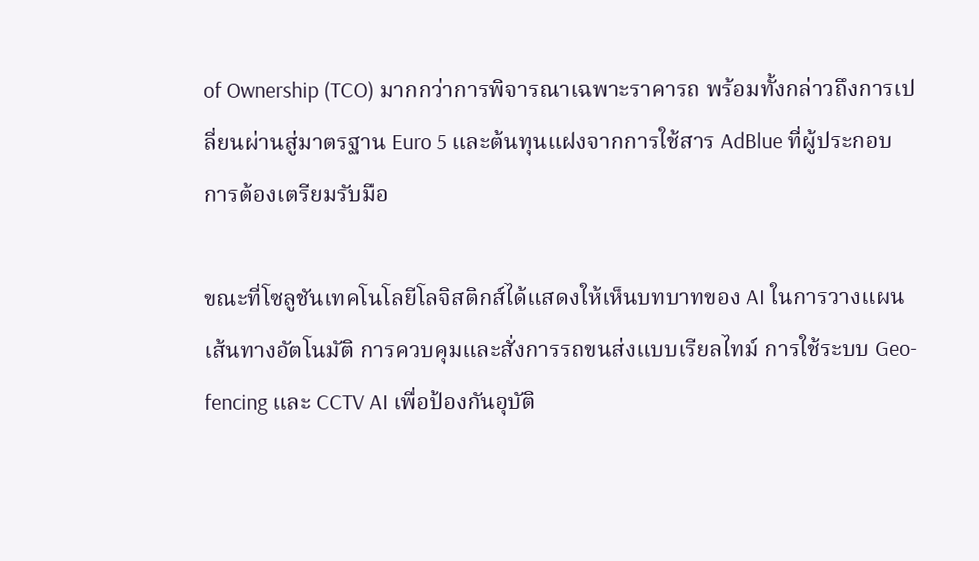of Ownership (TCO) มากกว่าการพิจารณาเฉพาะราคารถ พร้อมทั้งกล่าวถึงการเปลี่ยนผ่านสู่มาตรฐาน Euro 5 และต้นทุนแฝงจากการใช้สาร AdBlue ที่ผู้ประกอบการต้องเตรียมรับมือ

ขณะที่โซลูชันเทคโนโลยีโลจิสติกส์ได้แสดงให้เห็นบทบาทของ AI ในการวางแผนเส้นทางอัตโนมัติ การควบคุมและสั่งการรถขนส่งแบบเรียลไทม์ การใช้ระบบ Geo-fencing และ CCTV AI เพื่อป้องกันอุบัติ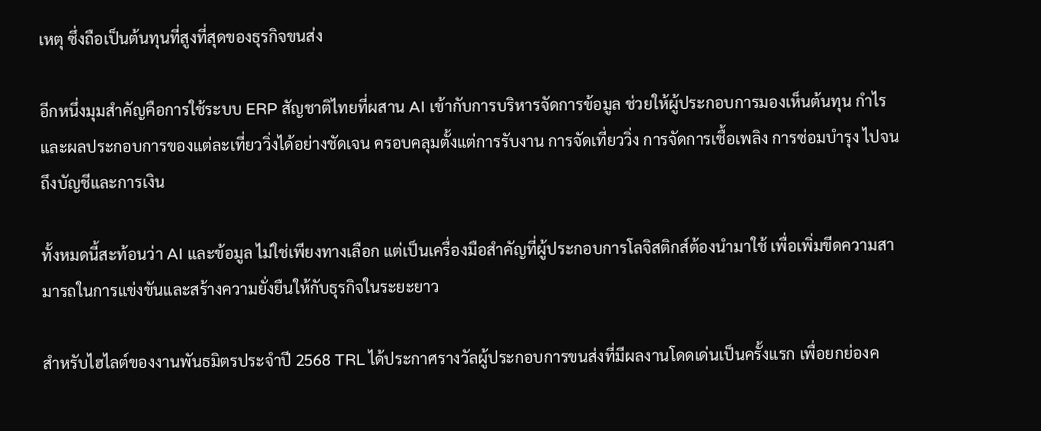เหตุ ซึ่งถือเป็นต้นทุนที่สูงที่สุดของธุรกิจขนส่ง

อีกหนึ่งมุมสำคัญคือการใช้ระบบ ERP สัญชาติไทยที่ผสาน AI เข้ากับการบริหารจัดการข้อมูล ช่วยให้ผู้ประกอบการมองเห็นต้นทุน กำไร และผลประกอบการของแต่ละเที่ยววิ่งได้อย่างชัดเจน ครอบคลุมตั้งแต่การรับงาน การจัดเที่ยววิ่ง การจัดการเชื้อเพลิง การซ่อมบำรุง ไปจนถึงบัญชีและการเงิน

ทั้งหมดนี้สะท้อนว่า AI และข้อมูล ไม่ใช่เพียงทางเลือก แต่เป็นเครื่องมือสำคัญที่ผู้ประกอบการโลจิสติกส์ต้องนำมาใช้ เพื่อเพิ่มขีดความสามารถในการแข่งขันและสร้างความยั่งยืนให้กับธุรกิจในระยะยาว

สำหรับไฮไลต์ของงานพันธมิตรประจำปี 2568 TRL ได้ประกาศรางวัลผู้ประกอบการขนส่งที่มีผลงานโดดเด่นเป็นครั้งแรก เพื่อยกย่องค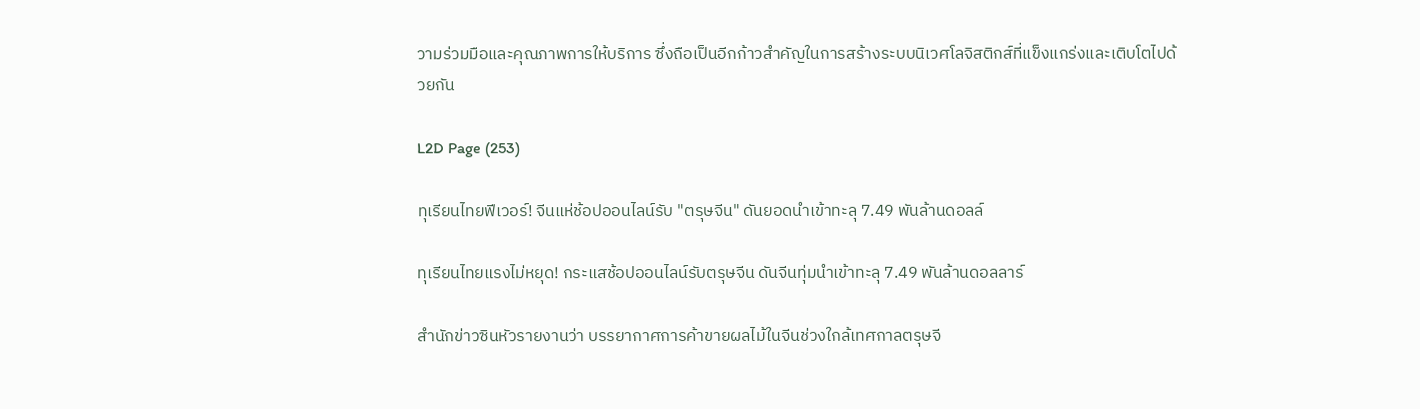วามร่วมมือและคุณภาพการให้บริการ ซึ่งถือเป็นอีกก้าวสำคัญในการสร้างระบบนิเวศโลจิสติกส์ที่แข็งแกร่งและเติบโตไปด้วยกัน

L2D Page (253)

ทุเรียนไทยฟีเวอร์! จีนแห่ช้อปออนไลน์รับ "ตรุษจีน" ดันยอดนำเข้าทะลุ 7.49 พันล้านดอลล์

ทุเรียนไทยแรงไม่หยุด! กระแสช้อปออนไลน์รับตรุษจีน ดันจีนทุ่มนำเข้าทะลุ 7.49 พันล้านดอลลาร์

สำนักข่าวซินหัวรายงานว่า บรรยากาศการค้าขายผลไม้ในจีนช่วงใกล้เทศกาลตรุษจี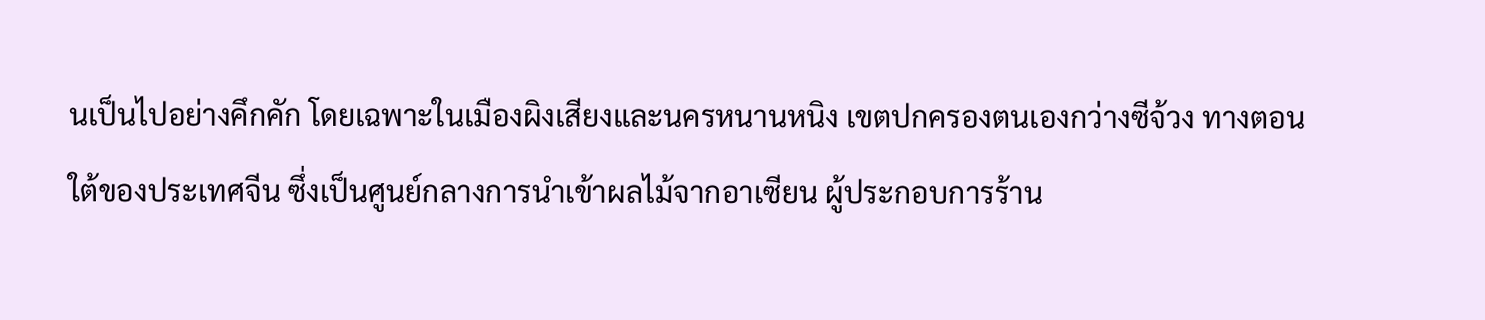นเป็นไปอย่างคึกคัก โดยเฉพาะในเมืองผิงเสียงและนครหนานหนิง เขตปกครองตนเองกว่างซีจ้วง ทางตอนใต้ของประเทศจีน ซึ่งเป็นศูนย์กลางการนำเข้าผลไม้จากอาเซียน ผู้ประกอบการร้าน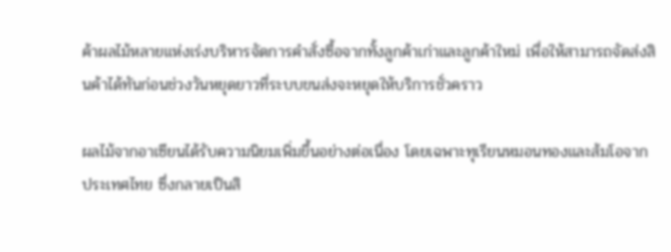ค้าผลไม้หลายแห่งเร่งบริหารจัดการคำสั่งซื้อจากทั้งลูกค้าเก่าและลูกค้าใหม่ เพื่อให้สามารถจัดส่งสินค้าได้ทันก่อนช่วงวันหยุดยาวที่ระบบขนส่งจะหยุดให้บริการชั่วคราว

ผลไม้จากอาเซียนได้รับความนิยมเพิ่มขึ้นอย่างต่อเนื่อง โดยเฉพาะทุเรียนหมอนทองและส้มโอจากประเทศไทย ซึ่งกลายเป็นสิ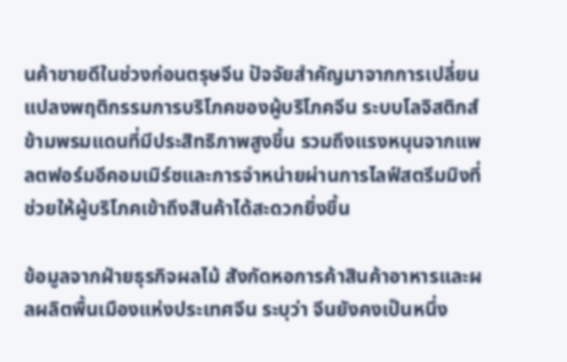นค้าขายดีในช่วงก่อนตรุษจีน ปัจจัยสำคัญมาจากการเปลี่ยนแปลงพฤติกรรมการบริโภคของผู้บริโภคจีน ระบบโลจิสติกส์ข้ามพรมแดนที่มีประสิทธิภาพสูงขึ้น รวมถึงแรงหนุนจากแพลตฟอร์มอีคอมเมิร์ซและการจำหน่ายผ่านการไลฟ์สตรีมมิงที่ช่วยให้ผู้บริโภคเข้าถึงสินค้าได้สะดวกยิ่งขึ้น

ข้อมูลจากฝ่ายธุรกิจผลไม้ สังกัดหอการค้าสินค้าอาหารและผลผลิตพื้นเมืองแห่งประเทศจีน ระบุว่า จีนยังคงเป็นหนึ่ง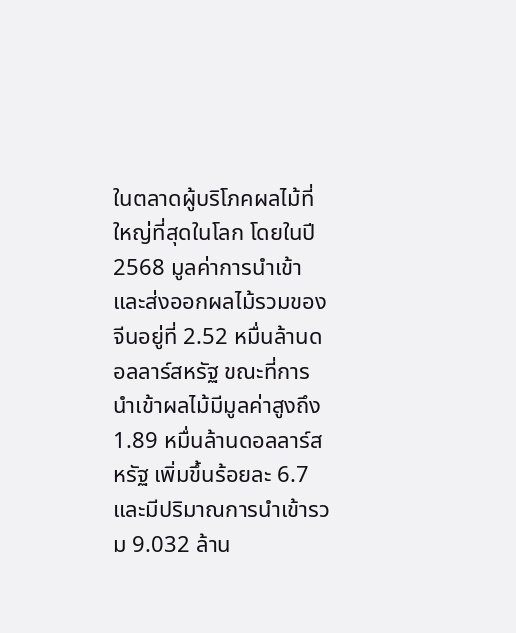ในตลาดผู้บริโภคผลไม้ที่ใหญ่ที่สุดในโลก โดยในปี 2568 มูลค่าการนำเข้าและส่งออกผลไม้รวมของจีนอยู่ที่ 2.52 หมื่นล้านดอลลาร์สหรัฐ ขณะที่การนำเข้าผลไม้มีมูลค่าสูงถึง 1.89 หมื่นล้านดอลลาร์สหรัฐ เพิ่มขึ้นร้อยละ 6.7 และมีปริมาณการนำเข้ารวม 9.032 ล้าน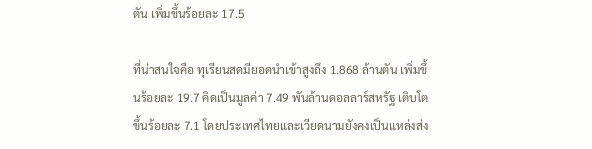ตัน เพิ่มขึ้นร้อยละ 17.5

ที่น่าสนใจคือ ทุเรียนสดมียอดนำเข้าสูงถึง 1.868 ล้านตัน เพิ่มขึ้นร้อยละ 19.7 คิดเป็นมูลค่า 7.49 พันล้านดอลลาร์สหรัฐ เติบโตขึ้นร้อยละ 7.1 โดยประเทศไทยและเวียดนามยังคงเป็นแหล่งส่ง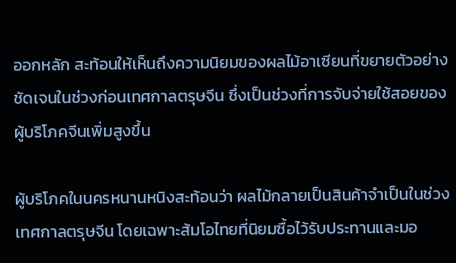ออกหลัก สะท้อนให้เห็นถึงความนิยมของผลไม้อาเซียนที่ขยายตัวอย่างชัดเจนในช่วงก่อนเทศกาลตรุษจีน ซึ่งเป็นช่วงที่การจับจ่ายใช้สอยของผู้บริโภคจีนเพิ่มสูงขึ้น

ผู้บริโภคในนครหนานหนิงสะท้อนว่า ผลไม้กลายเป็นสินค้าจำเป็นในช่วงเทศกาลตรุษจีน โดยเฉพาะส้มโอไทยที่นิยมซื้อไว้รับประทานและมอ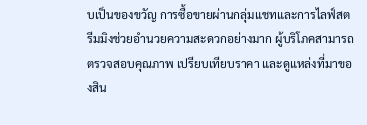บเป็นของขวัญ การซื้อขายผ่านกลุ่มแชทและการไลฟ์สตรีมมิงช่วยอำนวยความสะดวกอย่างมาก ผู้บริโภคสามารถตรวจสอบคุณภาพ เปรียบเทียบราคา และดูแหล่งที่มาของสิน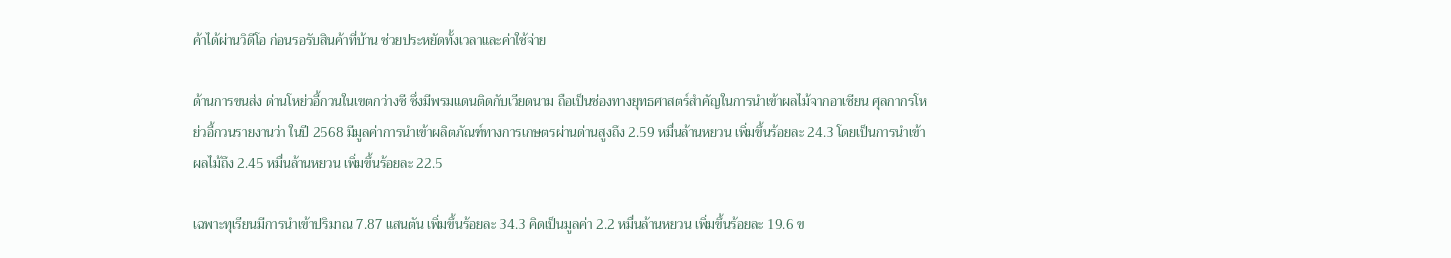ค้าได้ผ่านวิดีโอ ก่อนรอรับสินค้าที่บ้าน ช่วยประหยัดทั้งเวลาและค่าใช้จ่าย

ด้านการขนส่ง ด่านโหย่วอี้กวนในเขตกว่างซี ซึ่งมีพรมแดนติดกับเวียดนาม ถือเป็นช่องทางยุทธศาสตร์สำคัญในการนำเข้าผลไม้จากอาเซียน ศุลกากรโหย่วอี้กวนรายงานว่า ในปี 2568 มีมูลค่าการนำเข้าผลิตภัณฑ์ทางการเกษตรผ่านด่านสูงถึง 2.59 หมื่นล้านหยวน เพิ่มขึ้นร้อยละ 24.3 โดยเป็นการนำเข้าผลไม้ถึง 2.45 หมื่นล้านหยวน เพิ่มขึ้นร้อยละ 22.5

เฉพาะทุเรียนมีการนำเข้าปริมาณ 7.87 แสนตัน เพิ่มขึ้นร้อยละ 34.3 คิดเป็นมูลค่า 2.2 หมื่นล้านหยวน เพิ่มขึ้นร้อยละ 19.6 ข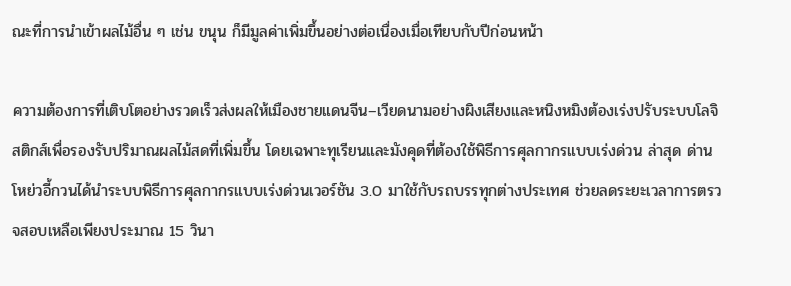ณะที่การนำเข้าผลไม้อื่น ๆ เช่น ขนุน ก็มีมูลค่าเพิ่มขึ้นอย่างต่อเนื่องเมื่อเทียบกับปีก่อนหน้า

ความต้องการที่เติบโตอย่างรวดเร็วส่งผลให้เมืองชายแดนจีน–เวียดนามอย่างผิงเสียงและหนิงหมิงต้องเร่งปรับระบบโลจิสติกส์เพื่อรองรับปริมาณผลไม้สดที่เพิ่มขึ้น โดยเฉพาะทุเรียนและมังคุดที่ต้องใช้พิธีการศุลกากรแบบเร่งด่วน ล่าสุด ด่านโหย่วอี้กวนได้นำระบบพิธีการศุลกากรแบบเร่งด่วนเวอร์ชัน 3.0 มาใช้กับรถบรรทุกต่างประเทศ ช่วยลดระยะเวลาการตรวจสอบเหลือเพียงประมาณ 15 วินา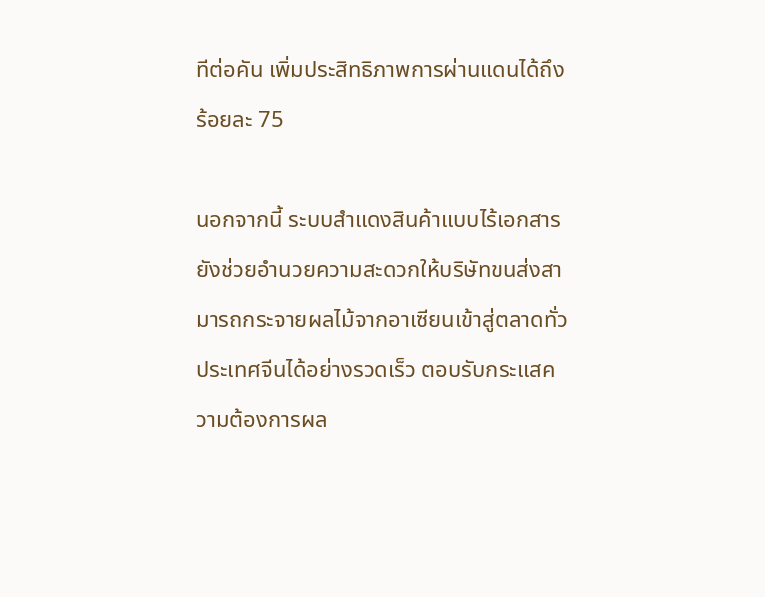ทีต่อคัน เพิ่มประสิทธิภาพการผ่านแดนได้ถึงร้อยละ 75

นอกจากนี้ ระบบสำแดงสินค้าแบบไร้เอกสารยังช่วยอำนวยความสะดวกให้บริษัทขนส่งสามารถกระจายผลไม้จากอาเซียนเข้าสู่ตลาดทั่วประเทศจีนได้อย่างรวดเร็ว ตอบรับกระแสความต้องการผล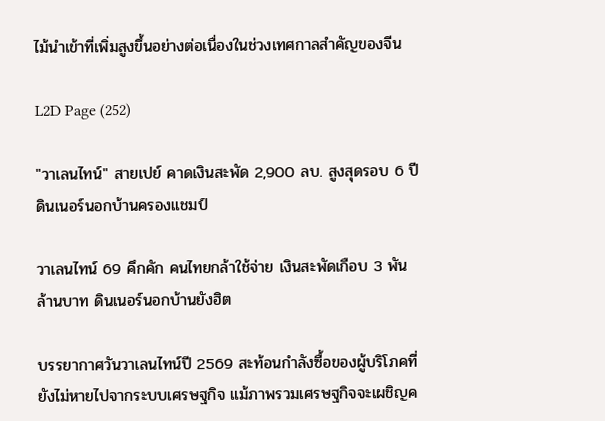ไม้นำเข้าที่เพิ่มสูงขึ้นอย่างต่อเนื่องในช่วงเทศกาลสำคัญของจีน

L2D Page (252)

"วาเลนไทน์" สายเปย์ คาดเงินสะพัด 2,900 ลบ. สูงสุดรอบ 6 ปี ดินเนอร์นอกบ้านครองแชมป์

วาเลนไทน์ 69 คึกคัก คนไทยกล้าใช้จ่าย เงินสะพัดเกือบ 3 พันล้านบาท ดินเนอร์นอกบ้านยังฮิต

บรรยากาศวันวาเลนไทน์ปี 2569 สะท้อนกำลังซื้อของผู้บริโภคที่ยังไม่หายไปจากระบบเศรษฐกิจ แม้ภาพรวมเศรษฐกิจจะเผชิญค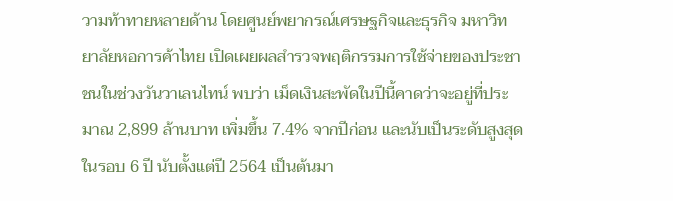วามท้าทายหลายด้าน โดยศูนย์พยากรณ์เศรษฐกิจและธุรกิจ มหาวิทยาลัยหอการค้าไทย เปิดเผยผลสำรวจพฤติกรรมการใช้จ่ายของประชาชนในช่วงวันวาเลนไทน์ พบว่า เม็ดเงินสะพัดในปีนี้คาดว่าจะอยู่ที่ประมาณ 2,899 ล้านบาท เพิ่มขึ้น 7.4% จากปีก่อน และนับเป็นระดับสูงสุดในรอบ 6 ปี นับตั้งแต่ปี 2564 เป็นต้นมา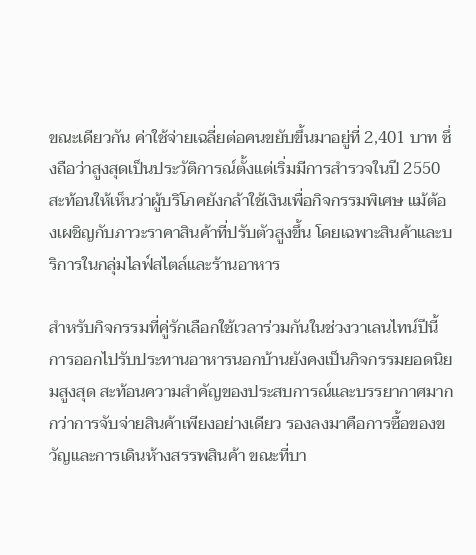ขณะเดียวกัน ค่าใช้จ่ายเฉลี่ยต่อคนขยับขึ้นมาอยู่ที่ 2,401 บาท ซึ่งถือว่าสูงสุดเป็นประวัติการณ์ตั้งแต่เริ่มมีการสำรวจในปี 2550 สะท้อนให้เห็นว่าผู้บริโภคยังกล้าใช้เงินเพื่อกิจกรรมพิเศษ แม้ต้องเผชิญกับภาวะราคาสินค้าที่ปรับตัวสูงขึ้น โดยเฉพาะสินค้าและบริการในกลุ่มไลฟ์สไตล์และร้านอาหาร

สำหรับกิจกรรมที่คู่รักเลือกใช้เวลาร่วมกันในช่วงวาเลนไทน์ปีนี้ การออกไปรับประทานอาหารนอกบ้านยังคงเป็นกิจกรรมยอดนิยมสูงสุด สะท้อนความสำคัญของประสบการณ์และบรรยากาศมากกว่าการจับจ่ายสินค้าเพียงอย่างเดียว รองลงมาคือการซื้อของขวัญและการเดินห้างสรรพสินค้า ขณะที่บา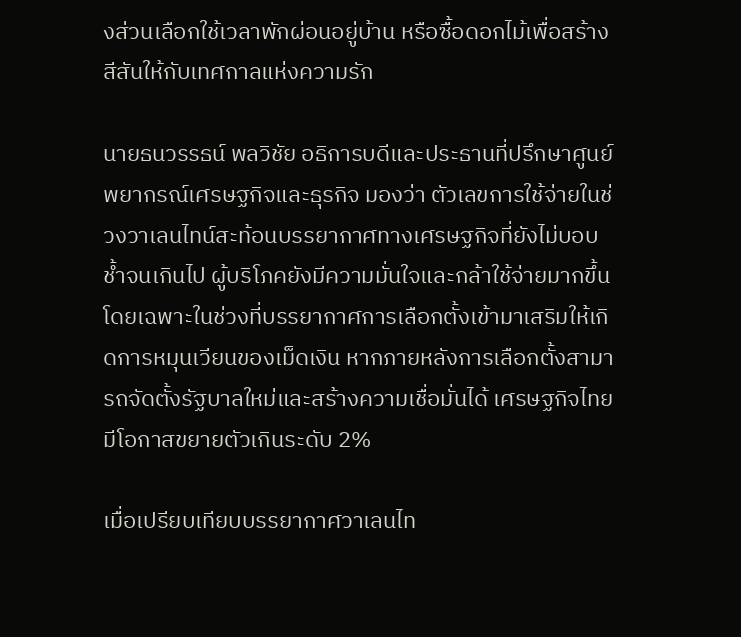งส่วนเลือกใช้เวลาพักผ่อนอยู่บ้าน หรือซื้อดอกไม้เพื่อสร้างสีสันให้กับเทศกาลแห่งความรัก

นายธนวรรธน์ พลวิชัย อธิการบดีและประธานที่ปรึกษาศูนย์พยากรณ์เศรษฐกิจและธุรกิจ มองว่า ตัวเลขการใช้จ่ายในช่วงวาเลนไทน์สะท้อนบรรยากาศทางเศรษฐกิจที่ยังไม่บอบช้ำจนเกินไป ผู้บริโภคยังมีความมั่นใจและกล้าใช้จ่ายมากขึ้น โดยเฉพาะในช่วงที่บรรยากาศการเลือกตั้งเข้ามาเสริมให้เกิดการหมุนเวียนของเม็ดเงิน หากภายหลังการเลือกตั้งสามารถจัดตั้งรัฐบาลใหม่และสร้างความเชื่อมั่นได้ เศรษฐกิจไทยมีโอกาสขยายตัวเกินระดับ 2%

เมื่อเปรียบเทียบบรรยากาศวาเลนไท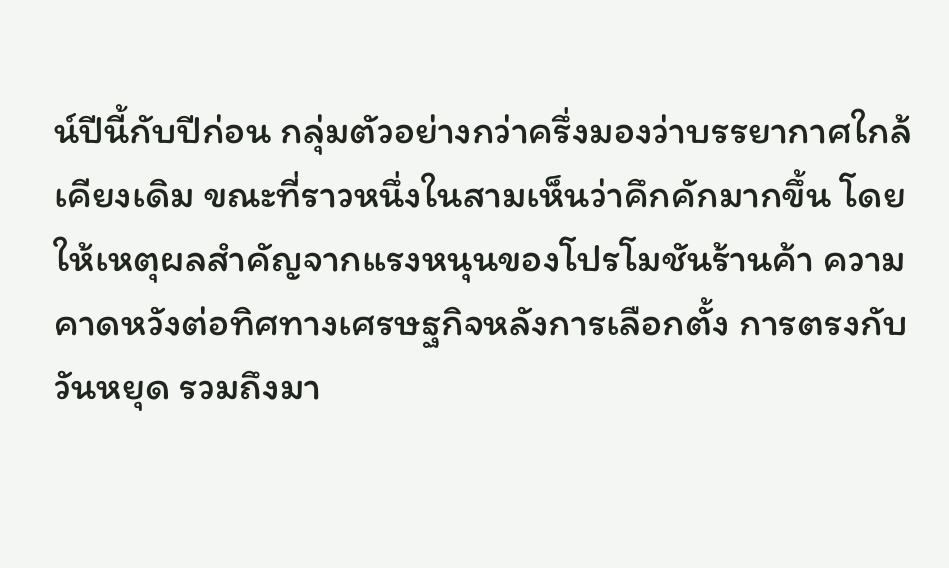น์ปีนี้กับปีก่อน กลุ่มตัวอย่างกว่าครึ่งมองว่าบรรยากาศใกล้เคียงเดิม ขณะที่ราวหนึ่งในสามเห็นว่าคึกคักมากขึ้น โดยให้เหตุผลสำคัญจากแรงหนุนของโปรโมชันร้านค้า ความคาดหวังต่อทิศทางเศรษฐกิจหลังการเลือกตั้ง การตรงกับวันหยุด รวมถึงมา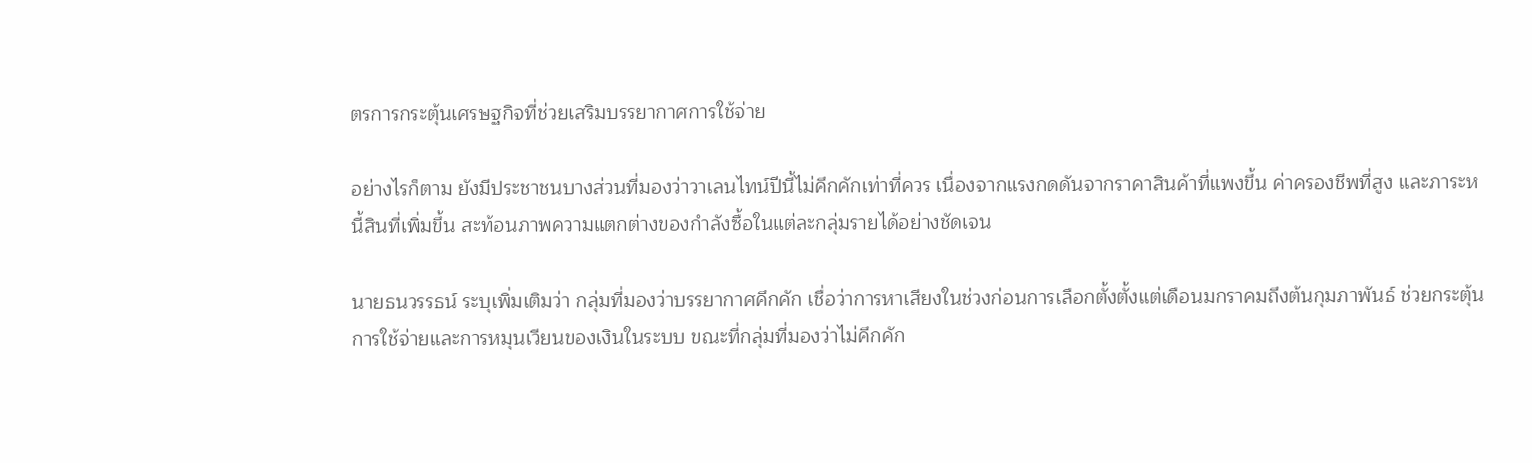ตรการกระตุ้นเศรษฐกิจที่ช่วยเสริมบรรยากาศการใช้จ่าย

อย่างไรก็ตาม ยังมีประชาชนบางส่วนที่มองว่าวาเลนไทน์ปีนี้ไม่คึกคักเท่าที่ควร เนื่องจากแรงกดดันจากราคาสินค้าที่แพงขึ้น ค่าครองชีพที่สูง และภาระหนี้สินที่เพิ่มขึ้น สะท้อนภาพความแตกต่างของกำลังซื้อในแต่ละกลุ่มรายได้อย่างชัดเจน

นายธนวรรธน์ ระบุเพิ่มเติมว่า กลุ่มที่มองว่าบรรยากาศคึกคัก เชื่อว่าการหาเสียงในช่วงก่อนการเลือกตั้งตั้งแต่เดือนมกราคมถึงต้นกุมภาพันธ์ ช่วยกระตุ้นการใช้จ่ายและการหมุนเวียนของเงินในระบบ ขณะที่กลุ่มที่มองว่าไม่คึกคัก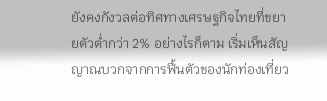ยังคงกังวลต่อทิศทางเศรษฐกิจไทยที่ขยายตัวต่ำกว่า 2% อย่างไรก็ตาม เริ่มเห็นสัญญาณบวกจากการฟื้นตัวของนักท่องเที่ยว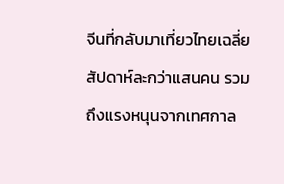จีนที่กลับมาเที่ยวไทยเฉลี่ยสัปดาห์ละกว่าแสนคน รวมถึงแรงหนุนจากเทศกาล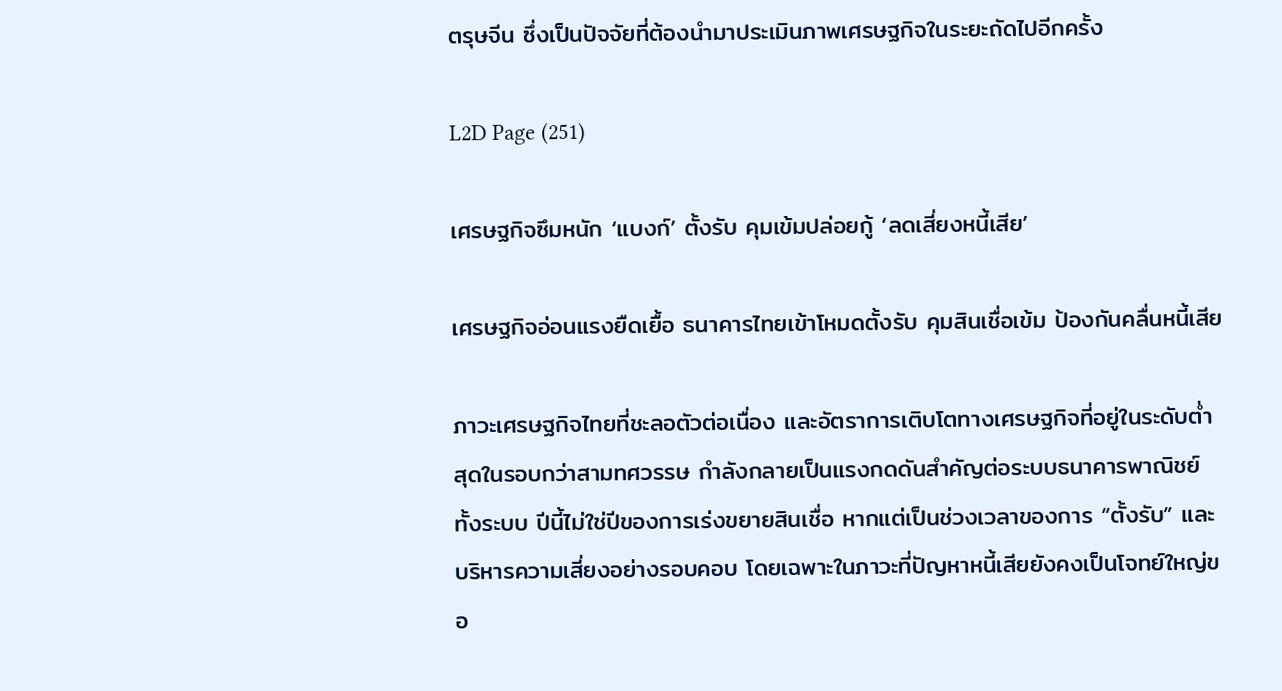ตรุษจีน ซึ่งเป็นปัจจัยที่ต้องนำมาประเมินภาพเศรษฐกิจในระยะถัดไปอีกครั้ง

L2D Page (251)

เศรษฐกิจซึมหนัก ‘แบงก์’ ตั้งรับ คุมเข้มปล่อยกู้ ‘ลดเสี่ยงหนี้เสีย’

เศรษฐกิจอ่อนแรงยืดเยื้อ ธนาคารไทยเข้าโหมดตั้งรับ คุมสินเชื่อเข้ม ป้องกันคลื่นหนี้เสีย

ภาวะเศรษฐกิจไทยที่ชะลอตัวต่อเนื่อง และอัตราการเติบโตทางเศรษฐกิจที่อยู่ในระดับต่ำสุดในรอบกว่าสามทศวรรษ กำลังกลายเป็นแรงกดดันสำคัญต่อระบบธนาคารพาณิชย์ทั้งระบบ ปีนี้ไม่ใช่ปีของการเร่งขยายสินเชื่อ หากแต่เป็นช่วงเวลาของการ “ตั้งรับ” และบริหารความเสี่ยงอย่างรอบคอบ โดยเฉพาะในภาวะที่ปัญหาหนี้เสียยังคงเป็นโจทย์ใหญ่ขอ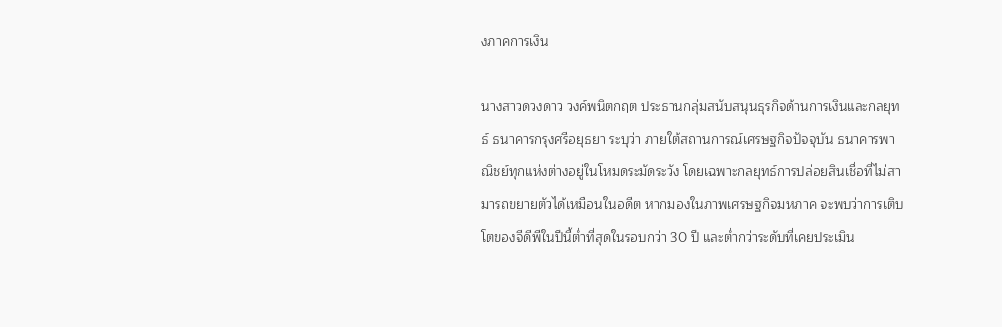งภาคการเงิน

นางสาวดวงดาว วงค์พนิตกฤต ประธานกลุ่มสนับสนุนธุรกิจด้านการเงินและกลยุทธ์ ธนาคารกรุงศรีอยุธยา ระบุว่า ภายใต้สถานการณ์เศรษฐกิจปัจจุบัน ธนาคารพาณิชย์ทุกแห่งต่างอยู่ในโหมดระมัดระวัง โดยเฉพาะกลยุทธ์การปล่อยสินเชื่อที่ไม่สามารถขยายตัวได้เหมือนในอดีต หากมองในภาพเศรษฐกิจมหภาค จะพบว่าการเติบโตของจีดีพีในปีนี้ต่ำที่สุดในรอบกว่า 30 ปี และต่ำกว่าระดับที่เคยประเมิน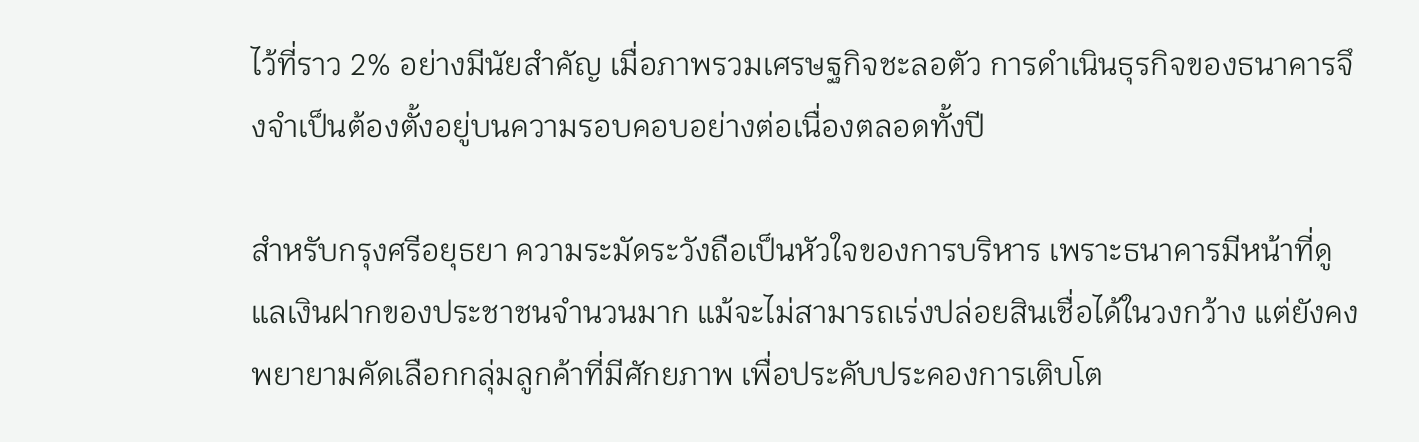ไว้ที่ราว 2% อย่างมีนัยสำคัญ เมื่อภาพรวมเศรษฐกิจชะลอตัว การดำเนินธุรกิจของธนาคารจึงจำเป็นต้องตั้งอยู่บนความรอบคอบอย่างต่อเนื่องตลอดทั้งปี

สำหรับกรุงศรีอยุธยา ความระมัดระวังถือเป็นหัวใจของการบริหาร เพราะธนาคารมีหน้าที่ดูแลเงินฝากของประชาชนจำนวนมาก แม้จะไม่สามารถเร่งปล่อยสินเชื่อได้ในวงกว้าง แต่ยังคงพยายามคัดเลือกกลุ่มลูกค้าที่มีศักยภาพ เพื่อประคับประคองการเติบโต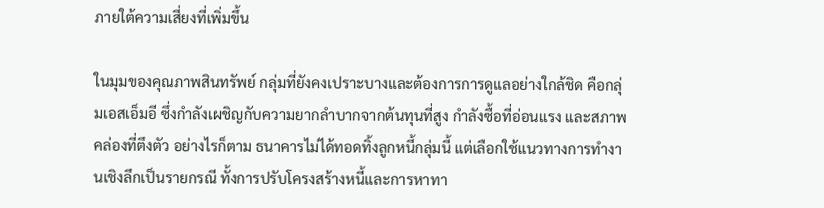ภายใต้ความเสี่ยงที่เพิ่มขึ้น

ในมุมของคุณภาพสินทรัพย์ กลุ่มที่ยังคงเปราะบางและต้องการการดูแลอย่างใกล้ชิด คือกลุ่มเอสเอ็มอี ซึ่งกำลังเผชิญกับความยากลำบากจากต้นทุนที่สูง กำลังซื้อที่อ่อนแรง และสภาพคล่องที่ตึงตัว อย่างไรก็ตาม ธนาคารไม่ได้ทอดทิ้งลูกหนี้กลุ่มนี้ แต่เลือกใช้แนวทางการทำงานเชิงลึกเป็นรายกรณี ทั้งการปรับโครงสร้างหนี้และการหาทา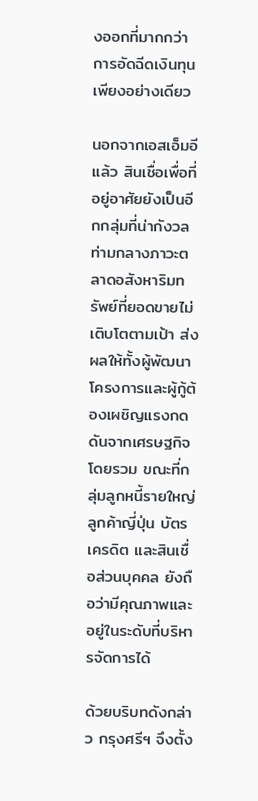งออกที่มากกว่าการอัดฉีดเงินทุนเพียงอย่างเดียว

นอกจากเอสเอ็มอีแล้ว สินเชื่อเพื่อที่อยู่อาศัยยังเป็นอีกกลุ่มที่น่ากังวล ท่ามกลางภาวะตลาดอสังหาริมทรัพย์ที่ยอดขายไม่เติบโตตามเป้า ส่งผลให้ทั้งผู้พัฒนาโครงการและผู้กู้ต้องเผชิญแรงกดดันจากเศรษฐกิจโดยรวม ขณะที่กลุ่มลูกหนี้รายใหญ่ ลูกค้าญี่ปุ่น บัตรเครดิต และสินเชื่อส่วนบุคคล ยังถือว่ามีคุณภาพและอยู่ในระดับที่บริหารจัดการได้

ด้วยบริบทดังกล่าว กรุงศรีฯ จึงตั้ง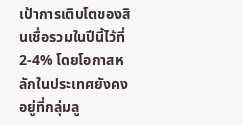เป้าการเติบโตของสินเชื่อรวมในปีนี้ไว้ที่ 2-4% โดยโอกาสหลักในประเทศยังคงอยู่ที่กลุ่มลู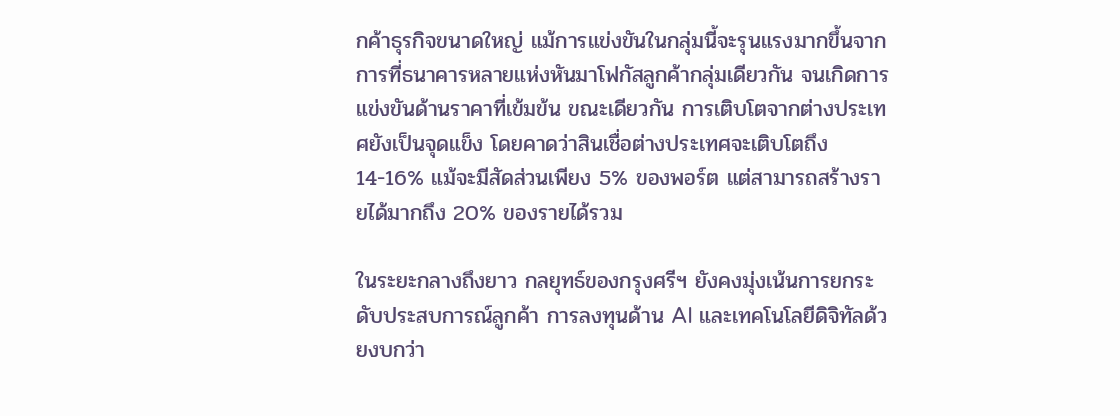กค้าธุรกิจขนาดใหญ่ แม้การแข่งขันในกลุ่มนี้จะรุนแรงมากขึ้นจากการที่ธนาคารหลายแห่งหันมาโฟกัสลูกค้ากลุ่มเดียวกัน จนเกิดการแข่งขันด้านราคาที่เข้มข้น ขณะเดียวกัน การเติบโตจากต่างประเทศยังเป็นจุดแข็ง โดยคาดว่าสินเชื่อต่างประเทศจะเติบโตถึง 14-16% แม้จะมีสัดส่วนเพียง 5% ของพอร์ต แต่สามารถสร้างรายได้มากถึง 20% ของรายได้รวม

ในระยะกลางถึงยาว กลยุทธ์ของกรุงศรีฯ ยังคงมุ่งเน้นการยกระดับประสบการณ์ลูกค้า การลงทุนด้าน AI และเทคโนโลยีดิจิทัลด้วยงบกว่า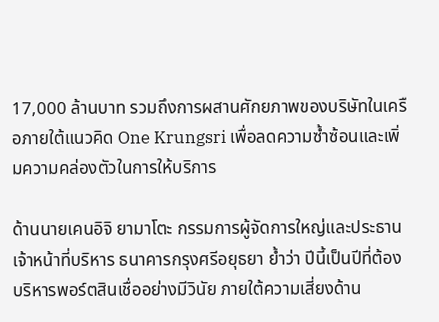17,000 ล้านบาท รวมถึงการผสานศักยภาพของบริษัทในเครือภายใต้แนวคิด One Krungsri เพื่อลดความซ้ำซ้อนและเพิ่มความคล่องตัวในการให้บริการ

ด้านนายเคนอิจิ ยามาโตะ กรรมการผู้จัดการใหญ่และประธานเจ้าหน้าที่บริหาร ธนาคารกรุงศรีอยุธยา ย้ำว่า ปีนี้เป็นปีที่ต้องบริหารพอร์ตสินเชื่ออย่างมีวินัย ภายใต้ความเสี่ยงด้าน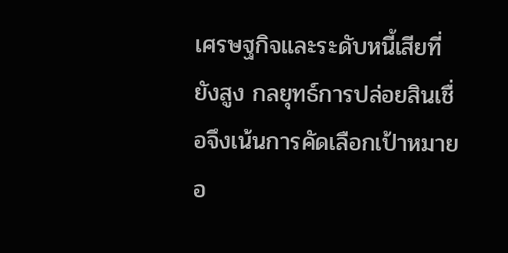เศรษฐกิจและระดับหนี้เสียที่ยังสูง กลยุทธ์การปล่อยสินเชื่อจึงเน้นการคัดเลือกเป้าหมายอ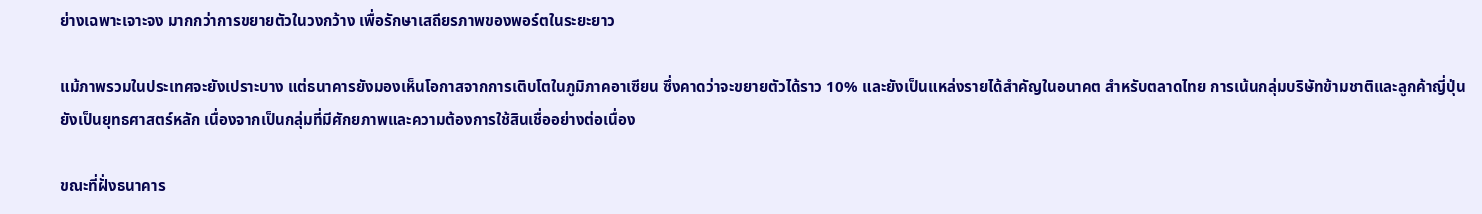ย่างเฉพาะเจาะจง มากกว่าการขยายตัวในวงกว้าง เพื่อรักษาเสถียรภาพของพอร์ตในระยะยาว

แม้ภาพรวมในประเทศจะยังเปราะบาง แต่ธนาคารยังมองเห็นโอกาสจากการเติบโตในภูมิภาคอาเซียน ซึ่งคาดว่าจะขยายตัวได้ราว 10% และยังเป็นแหล่งรายได้สำคัญในอนาคต สำหรับตลาดไทย การเน้นกลุ่มบริษัทข้ามชาติและลูกค้าญี่ปุ่นยังเป็นยุทธศาสตร์หลัก เนื่องจากเป็นกลุ่มที่มีศักยภาพและความต้องการใช้สินเชื่ออย่างต่อเนื่อง

ขณะที่ฝั่งธนาคาร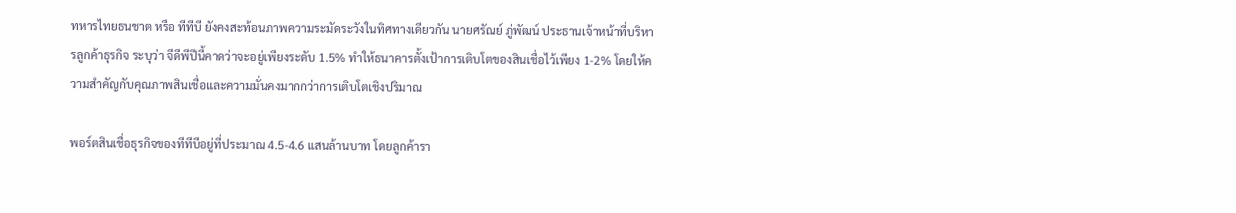ทหารไทยธนชาต หรือ ทีทีบี ยังคงสะท้อนภาพความระมัดระวังในทิศทางเดียวกัน นายศรัณย์ ภู่พัฒน์ ประธานเจ้าหน้าที่บริหารลูกค้าธุรกิจ ระบุว่า จีดีพีปีนี้คาดว่าจะอยู่เพียงระดับ 1.5% ทำให้ธนาคารตั้งเป้าการเติบโตของสินเชื่อไว้เพียง 1-2% โดยให้ความสำคัญกับคุณภาพสินเชื่อและความมั่นคงมากกว่าการเติบโตเชิงปริมาณ

พอร์ตสินเชื่อธุรกิจของทีทีบีอยู่ที่ประมาณ 4.5-4.6 แสนล้านบาท โดยลูกค้ารา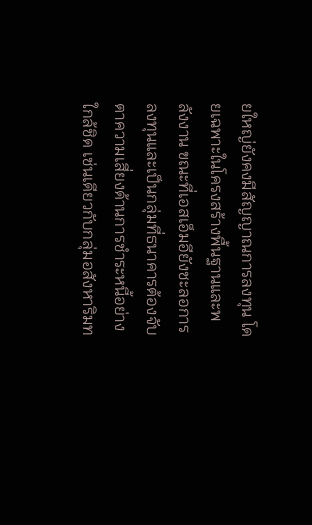ยใหญ่ยังคงมีสัญญาณการลงทุน โดยเฉพาะในโครงสร้างพื้นฐานและพลังงาน ขณะที่เอสเอ็มอียังชะลอการลงทุนและเป็นกลุ่มที่ธนาคารต้องจับตาความเสี่ยงด้านการชำระหนี้อย่างใกล้ชิด เช่นเดียวกับกลุ่มอสังหาริมท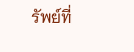รัพย์ที่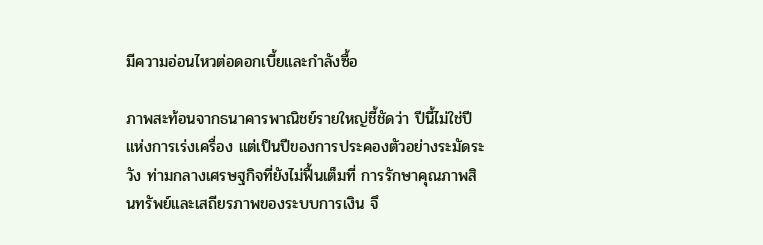มีความอ่อนไหวต่อดอกเบี้ยและกำลังซื้อ

ภาพสะท้อนจากธนาคารพาณิชย์รายใหญ่ชี้ชัดว่า ปีนี้ไม่ใช่ปีแห่งการเร่งเครื่อง แต่เป็นปีของการประคองตัวอย่างระมัดระวัง ท่ามกลางเศรษฐกิจที่ยังไม่ฟื้นเต็มที่ การรักษาคุณภาพสินทรัพย์และเสถียรภาพของระบบการเงิน จึ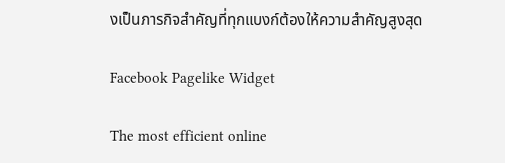งเป็นภารกิจสำคัญที่ทุกแบงก์ต้องให้ความสำคัญสูงสุด

Facebook Pagelike Widget

The most efficient online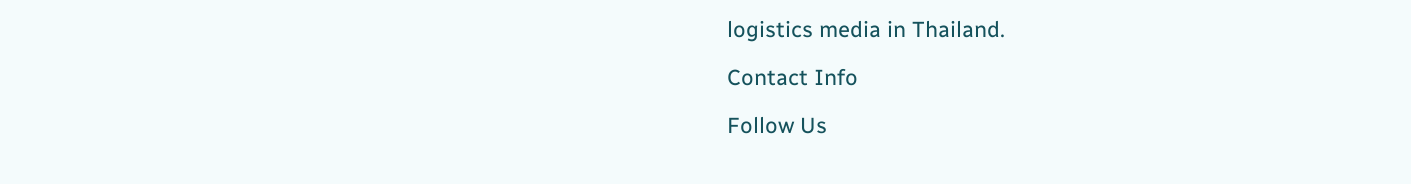logistics media in Thailand.

Contact Info

Follow Us